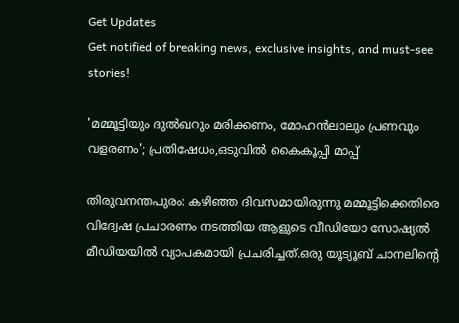Get Updates
Get notified of breaking news, exclusive insights, and must-see stories!

'മമ്മൂട്ടിയും ദുൽഖറും മരിക്കണം, മോഹൻലാലും പ്രണവും വളരണം'; പ്രതിഷേധം,ഒടുവിൽ കൈകൂപ്പി മാപ്പ്

തിരുവനന്തപുരം: കഴിഞ്ഞ ദിവസമായിരുന്നു മമ്മൂട്ടിക്കെതിരെ വിദ്വേഷ പ്രചാരണം നടത്തിയ ആളുടെ വീഡിയോ സോഷ്യൽ മീഡിയയിൽ വ്യാപകമായി പ്രചരിച്ചത്.ഒരു യൂട്യൂബ് ചാനലിന്റെ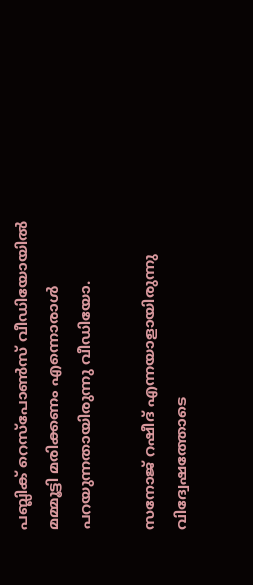പബ്ലിക് റെസ്‌പോണ്‍സ് വീഡിയോയിൽ മമ്മൂട്ടി മരിക്കണം എന്നൊരാൾ പറയുന്നതായിരുന്നു വീഡിയോ.

സനോജ് റഷീദ് എന്നയാളായിരുന്നു വിദ്വേഷത്തോടെ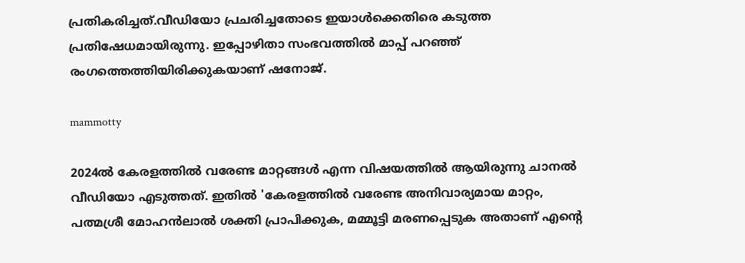പ്രതികരിച്ചത്.വീഡിയോ പ്രചരിച്ചതോടെ ഇയാൾക്കെതിരെ കടുത്ത പ്രതിഷേധമായിരുന്നു. ഇപ്പോഴിതാ സംഭവത്തിൽ മാപ്പ് പറഞ്ഞ് രംഗത്തെത്തിയിരിക്കുകയാണ് ഷനോജ്.

mammotty

2024ല്‍ കേരളത്തില്‍ വരേണ്ട മാറ്റങ്ങള്‍ എന്ന വിഷയത്തില്‍ ആയിരുന്നു ചാനൽ വീഡിയോ എടുത്തത്. ഇതിൽ 'കേരളത്തില്‍ വരേണ്ട അനിവാര്യമായ മാറ്റം, പത്മശ്രീ മോഹന്‍ലാല്‍ ശക്തി പ്രാപിക്കുക, മമ്മൂട്ടി മരണപ്പെടുക അതാണ് എന്റെ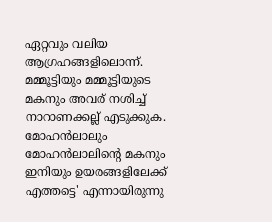ഏറ്റവും വലിയ ആഗ്രഹങ്ങളിലൊന്ന്. മമ്മൂട്ടിയും മമ്മൂട്ടിയുടെ മകനും അവര് നശിച്ച് നാറാണക്കല്ല് എടുക്കുക. മോഹന്‍ലാലും മോഹന്‍ലാലിന്റെ മകനും ഇനിയും ഉയരങ്ങളിലേക്ക് എത്തട്ടെ' എന്നായിരുന്നു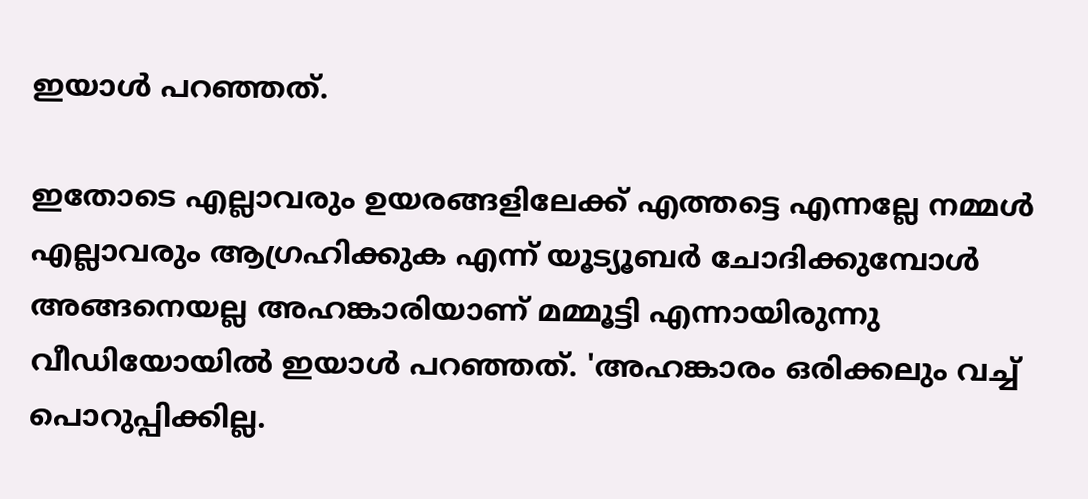ഇയാൾ പറഞ്ഞത്.

ഇതോടെ എല്ലാവരും ഉയരങ്ങളിലേക്ക് എത്തട്ടെ എന്നല്ലേ നമ്മള്‍ എല്ലാവരും ആഗ്രഹിക്കുക എന്ന് യൂട്യൂബര്‍ ചോദിക്കുമ്പോള്‍ അങ്ങനെയല്ല അഹങ്കാരിയാണ് മമ്മൂട്ടി എന്നായിരുന്നു വീഡിയോയിൽ ഇയാൾ പറഞ്ഞത്. 'അഹങ്കാരം ഒരിക്കലും വച്ച് പൊറുപ്പിക്കില്ല.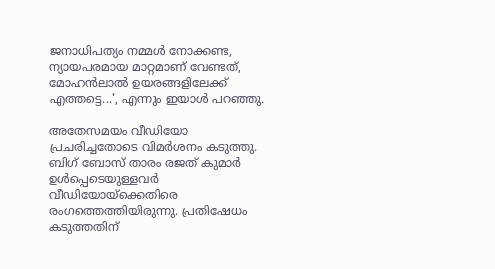ജനാധിപത്യം നമ്മള്‍ നോക്കണ്ട, ന്യായപരമായ മാറ്റമാണ് വേണ്ടത്, മോഹന്‍ലാല്‍ ഉയരങ്ങളിലേക്ക് എത്തട്ടെ...', എന്നും ഇയാൾ പറഞ്ഞു.

അതേസമയം വീഡിയോ പ്രചരിച്ചതോടെ വിമർശനം കടുത്തു. ബിഗ് ബോസ് താരം രജത് കുമാർ ഉൾപ്പെടെയുള്ളവർ വീഡിയോയ്ക്കെതിരെ രംഗത്തെത്തിയിരുന്നു. പ്രതിഷേധം കടുത്തതിന്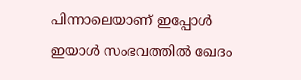പിന്നാലെയാണ് ഇപ്പോൾ ഇയാൾ സംഭവത്തിൽ ഖേദം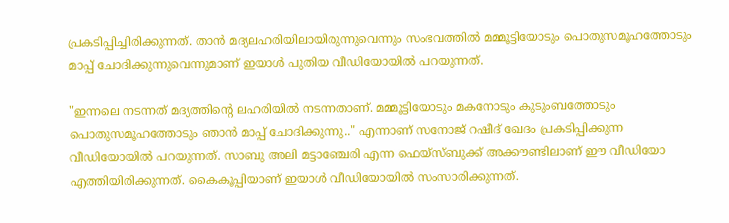പ്രകടിപ്പിച്ചിരിക്കുന്നത്. താൻ മദ്യലഹരിയിലായിരുന്നുവെന്നും സംഭവത്തിൽ മമ്മൂട്ടിയോടും പൊതുസമൂഹത്തോടും മാപ്പ് ചോദിക്കുന്നുവെന്നുമാണ് ഇയാൾ പുതിയ വീഡിയോയിൽ പറയുന്നത്.

"ഇന്നലെ നടന്നത് മദ്യത്തിന്റെ ലഹരിയില്‍ നടന്നതാണ്. മമ്മൂട്ടിയോടും മകനോടും കുടുംബത്തോടും പൊതുസമൂഹത്തോടും ഞാന്‍ മാപ്പ് ചോദിക്കുന്നു.." എന്നാണ് സനോജ് റഷീദ് ഖേദം പ്രകടിപ്പിക്കുന്ന വീഡിയോയില്‍ പറയുന്നത്. സാബു അലി മട്ടാഞ്ചേരി എന്ന ഫെയ്‌സ്ബുക്ക് അക്കൗണ്ടിലാണ് ഈ വീഡിയോ എത്തിയിരിക്കുന്നത്. കൈകൂപ്പിയാണ് ഇയാൾ വീഡിയോയിൽ സംസാരിക്കുന്നത്.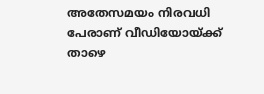അതേസമയം നിരവധി പേരാണ് വീഡിയോയ്ക്ക് താഴെ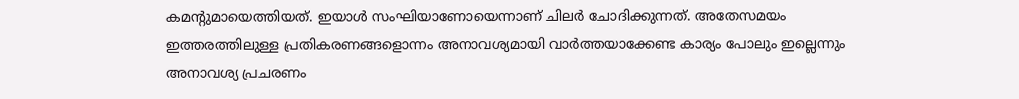കമന്റുമായെത്തിയത്. ഇയാൾ സംഘിയാണോയെന്നാണ് ചിലർ ചോദിക്കുന്നത്. അതേസമയം ഇത്തരത്തിലുള്ള പ്രതികരണങ്ങളൊന്നം അനാവശ്യമായി വാർത്തയാക്കേണ്ട കാര്യം പോലും ഇല്ലെന്നും അനാവശ്യ പ്രചരണം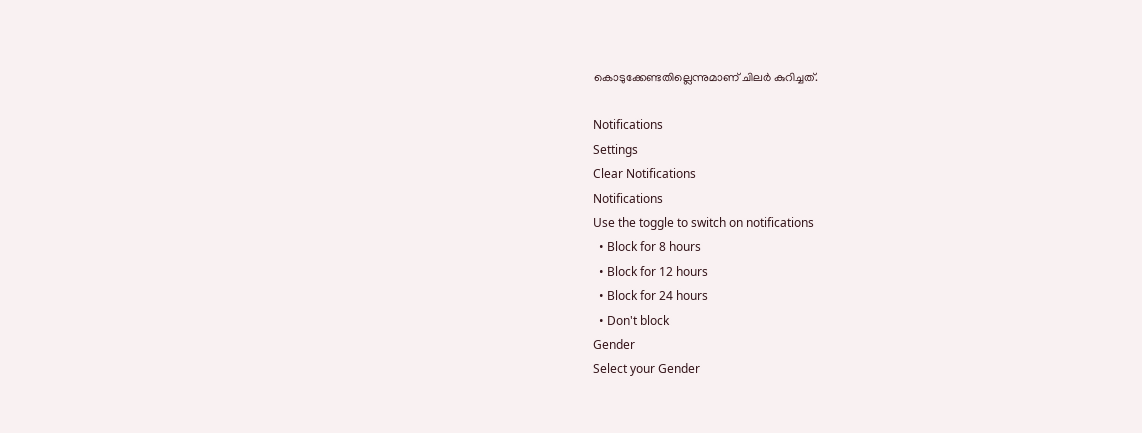കൊടുക്കേണ്ടതില്ലെന്നുമാണ് ചിലർ കുറിച്ചത്.

Notifications
Settings
Clear Notifications
Notifications
Use the toggle to switch on notifications
  • Block for 8 hours
  • Block for 12 hours
  • Block for 24 hours
  • Don't block
Gender
Select your Gender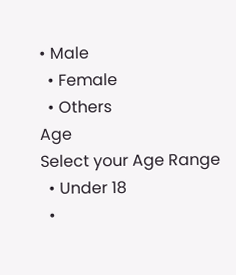• Male
  • Female
  • Others
Age
Select your Age Range
  • Under 18
  •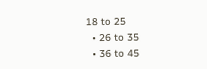18 to 25
  • 26 to 35
  • 36 to 45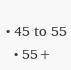• 45 to 55
  • 55+